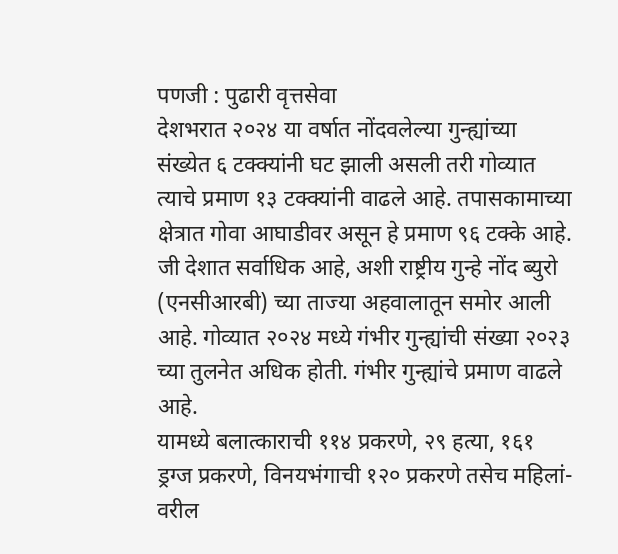पणजी : पुढारी वृत्तसेवा
देशभरात २०२४ या वर्षात नोंदवलेल्या गुन्ह्यांच्या संख्येत ६ टक्क्यांनी घट झाली असली तरी गोव्यात त्याचे प्रमाण १३ टक्क्यांनी वाढले आहे. तपासकामाच्या क्षेत्रात गोवा आघाडीवर असून हे प्रमाण ९६ टक्के आहे.
जी देशात सर्वाधिक आहे, अशी राष्ट्रीय गुन्हे नोंद ब्युरो (एनसीआरबी) च्या ताज्या अहवालातून समोर आली आहे. गोव्यात २०२४ मध्ये गंभीर गुन्ह्यांची संख्या २०२३ च्या तुलनेत अधिक होती. गंभीर गुन्ह्यांचे प्रमाण वाढले आहे.
यामध्ये बलात्काराची ११४ प्रकरणे, २९ हत्या, १६१ ड्रग्ज प्रकरणे, विनयभंगाची १२० प्रकरणे तसेच महिलां-वरील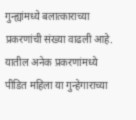गुन्ह्यांमध्ये बलात्काराच्या प्रकरणांची संख्या वाढली आहे. यातील अनेक प्रकरणांमध्ये पीडित महिला या गुन्हेगाराच्या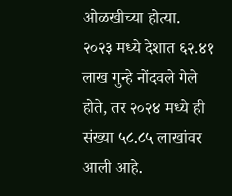ओळखीच्या होत्या.
२०२३ मध्ये देशात ६२.४१ लाख गुन्हे नोंदवले गेले होते, तर २०२४ मध्ये ही संख्या ५८.८५ लाखांवर आली आहे.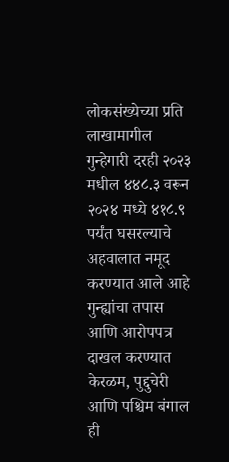लोकसंख्येच्या प्रति लाखामागील गुन्हेगारी दरही २०२३ मधील ४४८.३ वरून २०२४ मध्ये ४१८.९ पर्यंत घसरल्याचे अहवालात नमूद करण्यात आले आहे गुन्ह्यांचा तपास आणि आरोपपत्र दाखल करण्यात केरळम, पुद्दुचेरी आणि पश्चिम बंगाल ही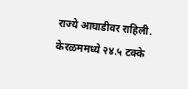राज्ये आघाडीवर राहिली.
केरळममध्ये २४.५ टक्के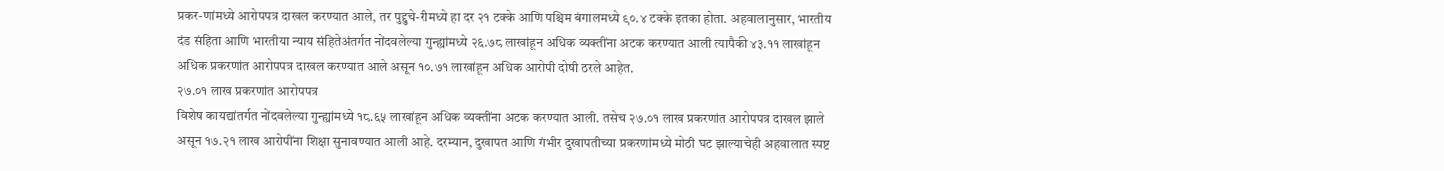प्रकर-णांमध्ये आरोपपत्र दाखल करण्यात आले, तर पुद्दुचे-रीमध्ये हा दर २१ टक्के आणि पश्चिम बंगालमध्ये ९०.४ टक्के इतका होता. अहवालानुसार, भारतीय दंड संहिता आणि भारतीया न्याय संहितेअंतर्गत नोंदवलेल्या गुन्ह्यांमध्ये २६.७८ लाखांहून अधिक व्यक्तींना अटक करण्यात आली त्यापैकी ४३.११ लाखांहून अधिक प्रकरणांत आरोपपत्र दाखल करण्यात आले असून १०.७१ लाखांहून अधिक आरोपी दोषी ठरले आहेत.
२७.०१ लाख प्रकरणांत आरोपपत्र
विशेष कायद्यांतर्गत नोंदवलेल्या गुन्ह्यांमध्ये १८.६५ लाखांहून अधिक व्यक्तींना अटक करण्यात आली. तसेच २७.०१ लाख प्रकरणांत आरोपपत्र दाखल झाले असून १७.२१ लाख आरोपींना शिक्षा सुनावण्यात आली आहे. दरम्यान, दुखापत आणि गंभीर दुखापतीच्या प्रकरणांमध्ये मोठी घट झाल्याचेही अहवालात स्पष्ट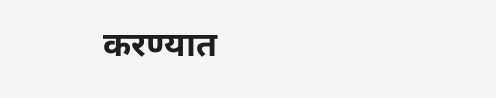करण्यात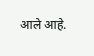आले आहे.